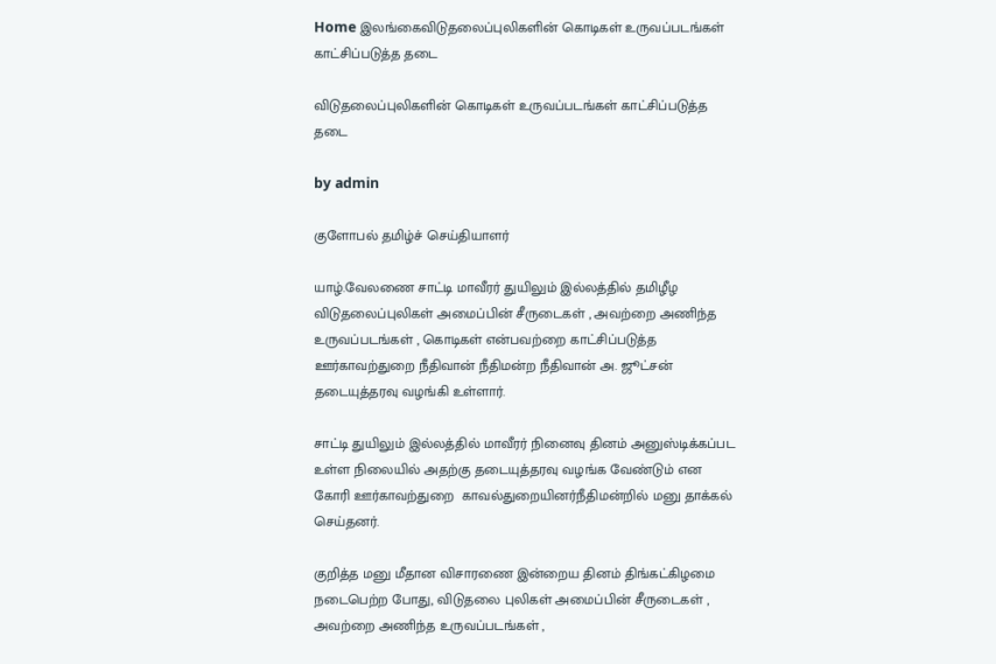Home இலங்கைவிடுதலைப்புலிகளின் கொடிகள் உருவப்படங்கள் காட்சிப்படுத்த தடை

விடுதலைப்புலிகளின் கொடிகள் உருவப்படங்கள் காட்சிப்படுத்த தடை

by admin

குளோபல் தமிழ்ச் செய்தியாளர்

யாழ்.வேலணை சாட்டி மாவீரர் துயிலும் இல்லத்தில் தமிழீழ விடுதலைப்புலிகள் அமைப்பின் சீருடைகள் , அவற்றை அணிந்த உருவப்படங்கள் , கொடிகள் என்பவற்றை காட்சிப்படுத்த ஊர்காவற்துறை நீதிவான் நீதிமன்ற நீதிவான் அ. ஜூட்சன் தடையுத்தரவு வழங்கி உள்ளார்.

சாட்டி துயிலும் இல்லத்தில் மாவீரர் நினைவு தினம் அனுஸ்டிக்கப்பட உள்ள நிலையில் அதற்கு தடையுத்தரவு வழங்க வேண்டும் என கோரி ஊர்காவற்துறை  காவல்துறையினர்நீதிமன்றில் மனு தாக்கல் செய்தனர்.

குறித்த மனு மீதான விசாரணை இன்றைய தினம் திங்கட்கிழமை நடைபெற்ற போது, விடுதலை புலிகள் அமைப்பின் சீருடைகள் , அவற்றை அணிந்த உருவப்படங்கள் ,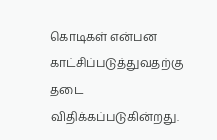கொடிகள் என்பன காட்சிப்படுத்துவதற்கு தடை விதிக்கப்படுகின்றது.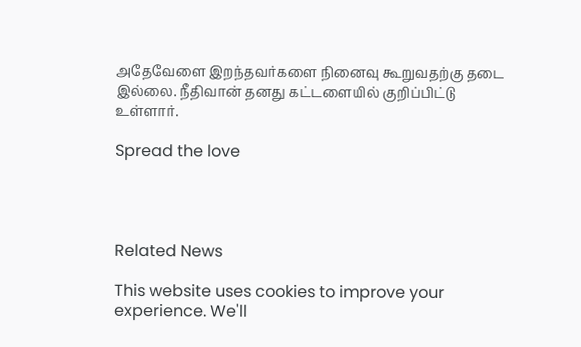அதேவேளை இறந்தவர்களை நினைவு கூறுவதற்கு தடை இல்லை. நீதிவான் தனது கட்டளையில் குறிப்பிட்டு உள்ளார்.

Spread the love




Related News

This website uses cookies to improve your experience. We'll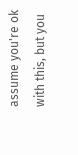assume you're ok with this, but you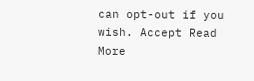can opt-out if you wish. Accept Read More